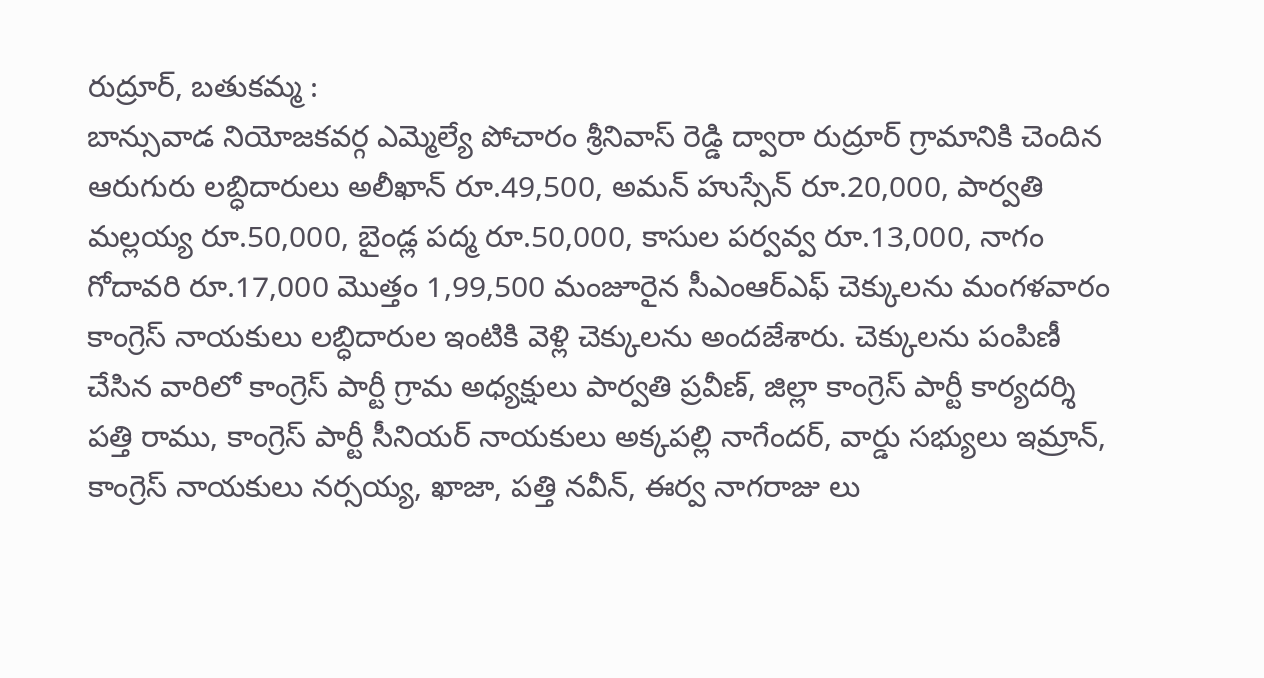రుద్రూర్, బతుకమ్మ :
బాన్సువాడ నియోజకవర్గ ఎమ్మెల్యే పోచారం శ్రీనివాస్ రెడ్డి ద్వారా రుద్రూర్ గ్రామానికి చెందిన ఆరుగురు లబ్ధిదారులు అలీఖాన్ రూ.49,500, అమన్ హుస్సేన్ రూ.20,000, పార్వతి మల్లయ్య రూ.50,000, బైండ్ల పద్మ రూ.50,000, కాసుల పర్వవ్వ రూ.13,000, నాగం గోదావరి రూ.17,000 మొత్తం 1,99,500 మంజూరైన సీఎంఆర్ఎఫ్ చెక్కులను మంగళవారం కాంగ్రెస్ నాయకులు లబ్ధిదారుల ఇంటికి వెళ్లి చెక్కులను అందజేశారు. చెక్కులను పంపిణీ చేసిన వారిలో కాంగ్రెస్ పార్టీ గ్రామ అధ్యక్షులు పార్వతి ప్రవీణ్, జిల్లా కాంగ్రెస్ పార్టీ కార్యదర్శి పత్తి రాము, కాంగ్రెస్ పార్టీ సీనియర్ నాయకులు అక్కపల్లి నాగేందర్, వార్డు సభ్యులు ఇమ్రాన్, కాంగ్రెస్ నాయకులు నర్సయ్య, ఖాజా, పత్తి నవీన్, ఈర్వ నాగరాజు లు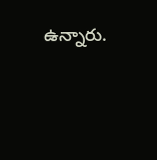ఉన్నారు.